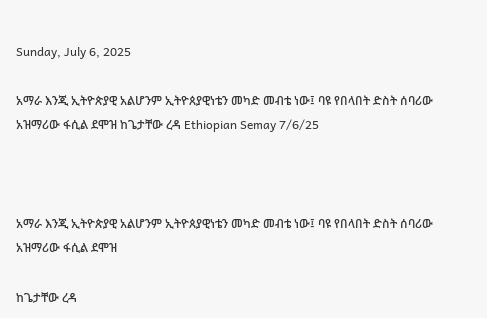Sunday, July 6, 2025

አማራ እንጂ ኢትዮጵያዊ አልሆንም ኢትዮጰያዊነቴን መካድ መብቴ ነው፤ ባዩ የበላበት ድስት ሰባሪው አዝማሪው ፋሲል ደሞዝ ከጌታቸው ረዳ Ethiopian Semay 7/6/25



አማራ እንጂ ኢትዮጵያዊ አልሆንም ኢትዮጰያዊነቴን መካድ መብቴ ነው፤ ባዩ የበላበት ድስት ሰባሪው አዝማሪው ፋሲል ደሞዝ

ከጌታቸው ረዳ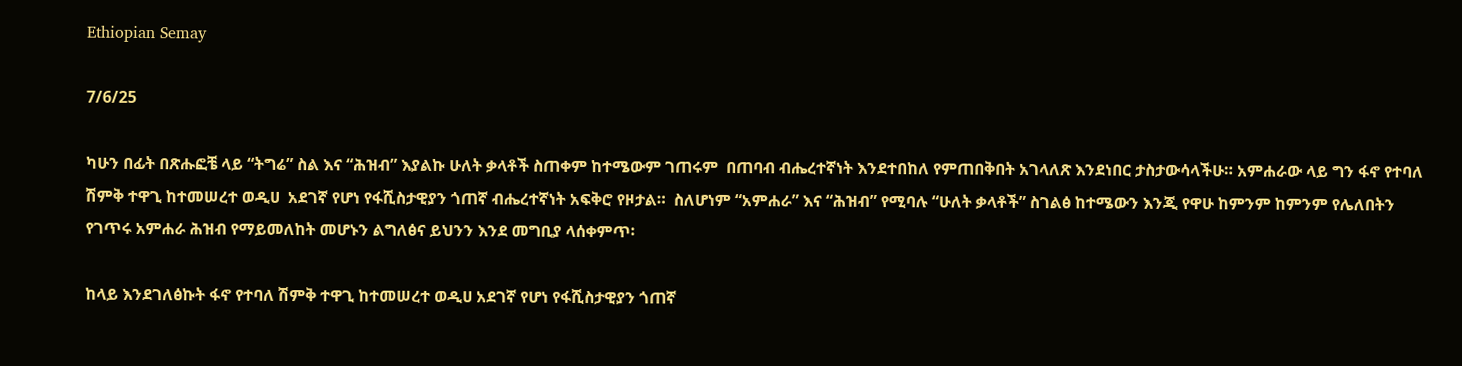Ethiopian Semay

7/6/25

ካሁን በፊት በጽሑፎቼ ላይ “ትግሬ” ስል እና “ሕዝብ” እያልኩ ሁለት ቃላቶች ስጠቀም ከተሜውም ገጠሩም  በጠባብ ብሔረተኛነት እንደተበከለ የምጠበቅበት አገላለጽ እንደነበር ታስታውሳላችሁ። አምሐራው ላይ ግን ፋኖ የተባለ ሽምቅ ተዋጊ ከተመሠረተ ወዲሀ  አደገኛ የሆነ የፋሺስታዊያን ጎጠኛ ብሔረተኛነት አፍቅሮ የዞታል።  ስለሆነም “አምሐራ” እና “ሕዝብ” የሚባሉ “ሁለት ቃላቶች” ስገልፅ ከተሜውን እንጂ የዋሁ ከምንም ከምንም የሌለበትን የገጥሩ አምሐራ ሕዝብ የማይመለከት መሆኑን ልግለፅና ይህንን እንደ መግቢያ ላሰቀምጥ፡

ከላይ እንደገለፅኩት ፋኖ የተባለ ሽምቅ ተዋጊ ከተመሠረተ ወዲሀ አደገኛ የሆነ የፋሺስታዊያን ጎጠኛ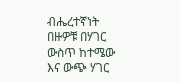ብሔረተኛነት በዙዎቹ በሃገር ውስጥ ከተሜው እና ውጭ ሃገር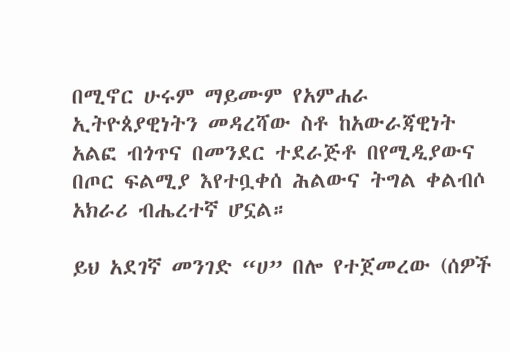በሚኖር ሁሩም ማይሙም የአምሐራ ኢትዮጰያዊነትን መዳረሻው ስቶ ከአውራጃዊነት አልፎ ብጎጥና በመንደር ተደራጅቶ በየሚዲያውና በጦር ፍልሚያ እየተቧቀሰ ሕልውና ትግል ቀልብሶ አክራሪ ብሔረተኛ ሆኗል።

ይህ አደገኛ መንገድ “ሀ” በሎ የተጀመረው (ሰዎች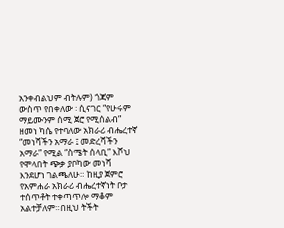አንቀብልህም ብትሉም) ጎጃም ውስጥ የበቀለው ፡ ሲናገር “የሁሩም ማይሙንም ሰሚ ጀሮ የሚሰልብ” ዘመነ ካሴ የተባለው አክራሪ ብሔረተኛ “መነሻችን አማራ ፤ መድረሻችን አማራ” የሚል “ስሜት ሰላቢ” እሾህ የሞላበት ጭቃ ያቦካው መነሻ እንደሆነ ገልጫለሁ። ከዚያ ጀምሮ የአምሐራ አክራሪ ብሔረተኛነት ቦታ ተሰጥቶት ተቀጣጥሎ ማቆም አልተቻለም።በዚህ ትችት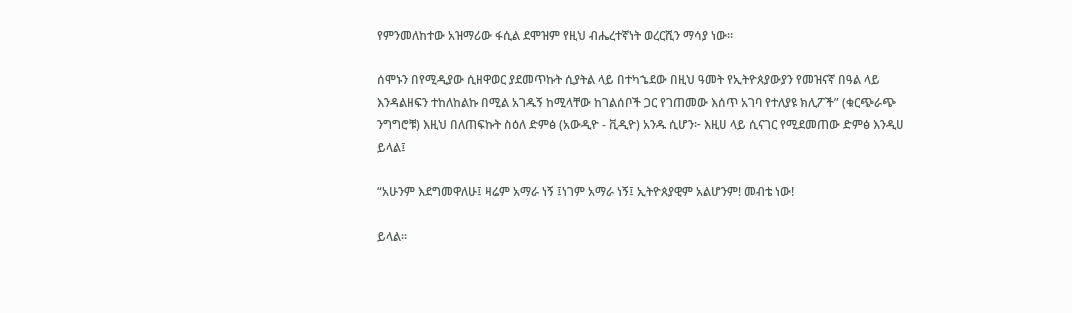የምንመለከተው አዝማሪው ፋሲል ደሞዝም የዚህ ብሔረተኛነት ወረርሺን ማሳያ ነው።

ሰሞኑን በየሚዲያው ሲዘዋወር ያደመጥኩት ሲያትል ላይ በተካኄደው በዚህ ዓመት የኢትዮጰያውያን የመዝናኛ በዓል ላይ እንዳልዘፍን ተከለከልኩ በሚል አገዱኝ ከሚላቸው ከገልሰቦች ጋር የገጠመው እሰጥ አገባ የተለያዩ ክሊፖች” (ቁርጭራጭ ንግግሮቹ) እዚህ በለጠፍኩት ስዕለ ድምፅ (አውዲዮ - ቪዲዮ) አንዱ ሲሆን፦ እዚሀ ላይ ሲናገር የሚደመጠው ድምፅ እንዲሀ ይላል፤

“አሁንም እደግመዋለሁ፤ ዛሬም አማራ ነኝ ፤ነገም አማራ ነኝ፤ ኢትዮጰያዊም አልሆንም! መብቴ ነው!

ይላል።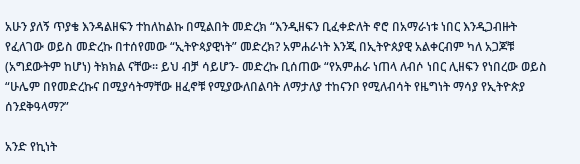አሁን ያለኝ ጥያቄ እንዳልዘፍን ተከለከልኩ በሚልበት መድረክ “እንዲዘፍን ቢፈቀድለት ኖሮ በአማራነቱ ነበር እንዲጋብዙት የፈለገው ወይስ መድረኩ በተሰየመው “ኢትዮጳያዊነት” መድረክ? አምሐራነት እንጂ በኢትዮጰያዊ አልቀርብም ካለ አጋጆቹ (አግደውትም ከሆነ) ትክክል ናቸው። ይህ ብቻ ሳይሆን- መድረኩ ቢሰጠው “የአምሐራ ነጠላ ለብሶ ነበር ሊዘፍን የነበረው ወይስ “ሁሌም በየመድረኩና በሚያሳትማቸው ዘፈኖቹ የሚያውለበልባት ለማታለያ ተከናንቦ የሚለብሳት የዜግነት ማሳያ የኢትዮጵያ ሰንደቅዓላማ?”

አንድ የኪነት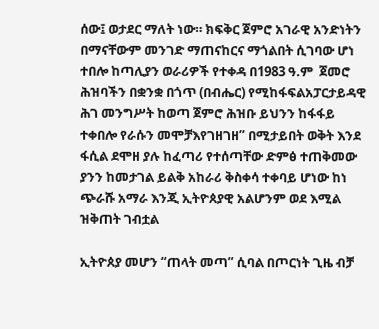ሰው፤ ወታደር ማለት ነው። ክፍቅር ጀምሮ አገራዊ አንድነትን በማናቸውም መንገድ ማጠናከርና ማጎልበት ሲገባው ሆነ ተበሎ ከጣሊያን ወራሪዎች የተቀዳ በ1983 ዓ.ም  ጀመሮ ሕዝባችን በቋንቋ በጎጥ (በብሔር) የሚከፋፍልአፓርታይዳዊ ሕገ መንግሥት ከወጣ ጀምሮ ሕዝቡ ይህንን ከፋፋይ ተቀበሎ የራሱን መሞቻእየገዘገዘ” በሚታይበት ወቅት እንደ ፋሲል ደሞዘ ያሉ ከፈጣሪ የተሰጣቸው ድምፅ ተጠቅመው ያንን ከመታገል ይልቅ አከራሪ ቅስቀሳ ተቀባይ ሆነው ከነ ጭራሹ አማራ እንጂ ኢትዮጰያዊ አልሆንም ወደ እሚል ዝቅጠት ገብቷል

ኢትዮጰያ መሆን “ጠላት መጣ” ሲባል በጦርነት ጊዜ ብቻ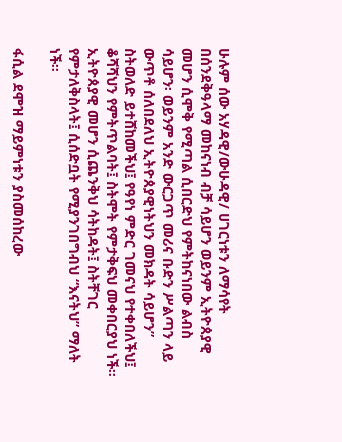ሁሉም ሰው አሃዳዊ/ውሁዳዊ/ ሀገርነቱን ለማሳየት በሰንደቅዓላማ መከናነብ ብቻ ሳይሆን ወይንም ኢትዮጰያዊ መሆን ሲሞቅ የሚጣል ሲበርድህ የምትከናነበው ልብስ ሳይሆን፡ ወይንም አንድ ውርጋጥ መሪና ቡድን ሥልጣን ላይ ውጥቶ ሰለበደለህ ኢትዮጰያዊነትህን መክዳት ሳይሆን” ስትወለድ ይተሸከመችህ፤ የዓየነ ምድር ገመናህ የተቀበለችህ፤ ቆሻሻህን የምትጥልባት፤ ስትሞት የምታቅፍህ መቀበርያህ ነች። ኢትዮጰያዊ መሆን ሲጨንቅህ ሳትከዳት፤ ስትቸገር የምታለቅስላት፤ ሲሰድቧት የሚያንገበግብህ “እናትህ” ማለት ነች።

ፋሲል ደሞዝ ማይምነቱን ያስመሰከረው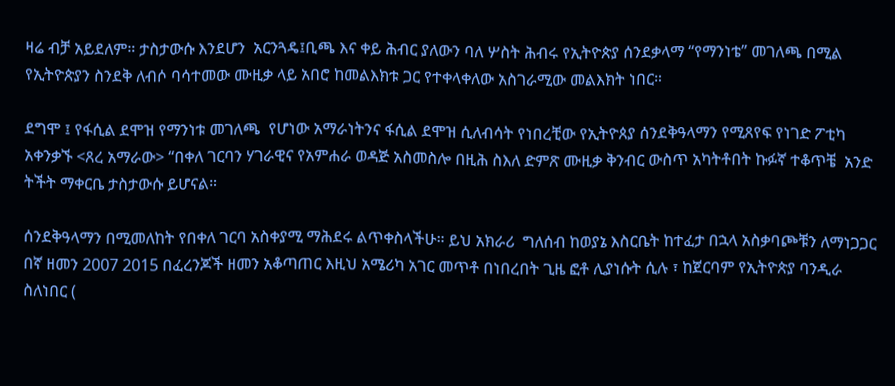ዛሬ ብቻ አይደለም። ታስታውሱ እንደሆን  አርንጓዴ፤ቢጫ እና ቀይ ሕብር ያለውን ባለ ሦስት ሕብሩ የኢትዮጵያ ሰንደቃላማ “የማንነቴ” መገለጫ በሚል የኢትዮጵያን ስንደቅ ለብሶ ባሳተመው ሙዚቃ ላይ አበሮ ከመልእክቱ ጋር የተቀላቀለው አስገራሚው መልእክት ነበር።

ደግሞ ፤ የፋሲል ደሞዝ የማንነቱ መገለጫ  የሆነው አማራነትንና ፋሲል ደሞዝ ሲለብሳት የነበረቺው የኢትዮጰያ ሰንደቅዓላማን የሚጸየፍ የነገድ ፖቲካ አቀንቃኙ <ጸረ አማራው> “በቀለ ገርባን ሃገራዊና የአምሐራ ወዳጅ አስመስሎ በዚሕ ስእለ ድምጽ ሙዚቃ ቅንብር ውስጥ አካትቶበት ኩፉኛ ተቆጥቼ  አንድ ትችት ማቀርቤ ታስታውሱ ይሆናል።

ሰንደቅዓላማን በሚመለከት የበቀለ ገርባ አስቀያሚ ማሕደሩ ልጥቀስላችሁ። ይህ አክራሪ  ግለሰብ ከወያኔ እስርቤት ከተፈታ በኋላ አስቃባጮቹን ለማነጋጋር በኛ ዘመን 2007 2015 በፈረንጆች ዘመን አቆጣጠር እዚህ አሜሪካ አገር መጥቶ በነበረበት ጊዜ ፎቶ ሊያነሱት ሲሉ ፣ ከጀርባም የኢትዮጵያ ባንዲራ  ስለነበር (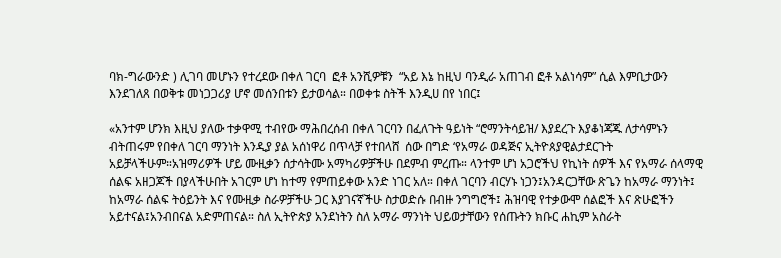ባክ-ግራውንድ ) ሊገባ መሆኑን የተረደው በቀለ ገርባ  ፎቶ አንሺዎቹን  “አይ እኔ ከዚህ ባንዲራ አጠገብ ፎቶ አልነሳም” ሲል እምቢታውን እንደገለጸ በወቅቱ መነጋጋሪያ ሆኖ መሰንበቱን ይታወሳል። በወቀቱ ስትች እንዲሀ በየ ነበር፤

«አንተም ሆንክ እዚህ ያለው ተቃዋሚ ተብየው ማሕበረሰብ በቀለ ገርባን በፈለጉት ዓይነት “ሮማንትሳይዝ/ እያደረጉ እያቆነጃጁ ለታሳምኑን ብትጠሩም የበቀለ ገርባ ማንነት እንዲያ ያል አሰነዋሪ በጥላቻ የተበላሸ  ሰው በግድ ‘የአማራ ወዳጅና ኢትዮጰያዊልታደርጉት አይቻላችሁም።አዝማሪዎች ሆይ ሙዚቃን ሰታሳትሙ አማካሪዎቻችሁ በደምብ ምረጡ። ላንተም ሆነ አጋሮችህ የኪነት ሰዎች እና የአማራ ሰላማዊ ሰልፍ አዘጋጆች በያላችሁበት አገርም ሆነ ከተማ የምጠይቀው አንድ ነገር አለ። በቀለ ገርባን ብርሃኑ ነጋን፤አንዳርጋቸው ጽጌን ከአማራ ማንነት፤ ከአማራ ሰልፍ ትዕይንት እና የሙዚቃ ስራዎቻችሁ ጋር እያገናኛችሁ ስታወድሱ በብዙ ንግግሮች፤ ሕዝባዊ የተቃውሞ ሰልፎች እና ጽሁፎችን አይተናል፤አንብበናል አድምጠናል። ስለ ኢትዮጵያ አንደነትን ስለ አማራ ማንነት ህይወታቸውን የሰጡትን ክቡር ሐኪም አስራት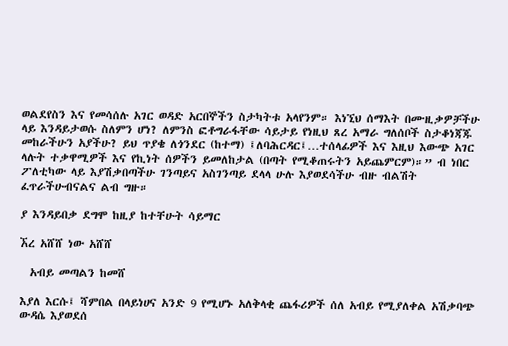ወልደየስን እና የመሳሰሉ አገር ወዳድ አርበኞችን ስታካትቱ አላየንም። እነኚህ ሰማእት በሙዚቃዎቻችሁ ላይ እንዳይታወሱ ስለምን ሆነ? ለምንስ ፎቶግራፋቸው ሳይታይ የነዚህ ጸረ አማራ ግለሰቦች ስታቆነጃጁ መከራችሁን አያችሁ? ይህ ጥያቄ ለጎንደር (ከተማ) ፤ለባሕርዳር፤…ተሰላፊዎች እና እዚህ እውጭ አገር ላሉት ተቃዋሚዎች እና የኪነት ሰዎችን ይመለከታል (በጣት የሚቆጠሩትን አይጨምርም)።” ብ ነበር ፖለቲካው ላይ እያሽቃበጣችሁ ገንጣይና አስገንጣይ ደላላ ሁሉ እያወደሳችሁ ብዙ ብልሽት ፈጥራችሁብናልና ልብ ግዙ።

ያ እንዳይበቃ ደግሞ ከዚያ ከተቸሁት ሳይማር

ኧረ አሸሸ ነው አሸሸ

  አብይ መጣልን ከመሸ

እያለ እርሱ፤ ሻምበል በላይነሀና አንድ 9 የሚሆኑ አለቅላቂ ጨፋሪዎች ሰለ አብይ የሚያለቀል አሽቃባጭ ውዳሴ እያወደሰ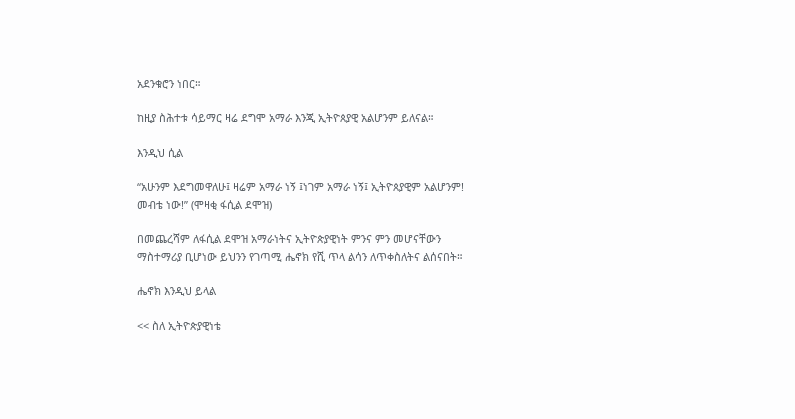አደንቁሮን ነበር።

ከዚያ ስሕተቱ ሳይማር ዛሬ ደግሞ አማራ እንጂ ኢትዮጰያዊ አልሆንም ይለናል።

እንዲህ ሲል

“አሁንም እደግመዋለሁ፤ ዛሬም አማራ ነኝ ፤ነገም አማራ ነኝ፤ ኢትዮጰያዊም አልሆንም! መብቴ ነው!” (ሞዛቂ ፋሲል ደሞዝ)

በመጨረሻም ለፋሲል ደሞዝ አማራነትና ኢትዮጵያዊነት ምንና ምን መሆናቸውን ማስተማሪያ ቢሆነው ይህንን የገጣሚ ሔኖክ የሺ ጥላ ልሳን ለጥቀስለትና ልሰናበት።

ሔኖክ እንዲህ ይላል

<< ስለ ኢትዮጵያዊነቴ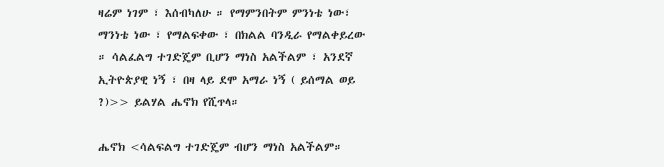ዛሬም ነገም ፣ እሰብካለሁ ። የማምንበትም ምንነቴ ነው፣ ማንነቴ ነው ፣ የማልፍቀው ፣ በክልል ባንዲራ የማልቀይረው ። ሳልፈልግ ተገድጄም ቢሆን ማነስ አልችልም ፣ አንደኛ ኢትዮጵያዊ ነኝ ፣ በዛ ላይ ደሞ አማራ ነኝ ( ይሰማል ወይ ?)>> ይልሃል ሔኖክ የሺጥላ።

ሔኖክ <ሳልፍልግ ተገድጄም ብሆን ማነስ አልችልም።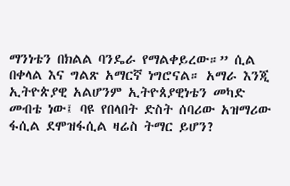ማንነቴን በክልል ባንዴራ የማልቀይረው።” ሲል በቀላል እና ግልጽ አማርኛ ነግሮናል። አማራ እንጂ ኢትዮጵያዊ አልሆንም ኢትዮጰያዊነቴን መካድ መብቴ ነው፤ ባዩ የበላበት ድስት ሰባሪው አዝማሪው ፋሲል ደሞዝፋሲል ዛሬስ ትማር ይሆን?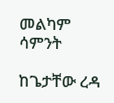መልካም ሳምንት

ከጌታቸው ረዳ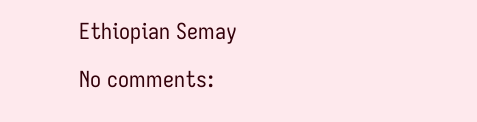Ethiopian Semay

No comments: